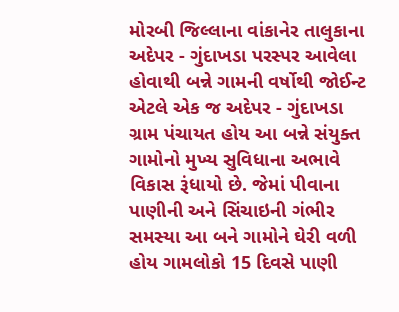મોરબી જિલ્લાના વાંકાનેર તાલુકાના અદેપર - ગુંદાખડા પરસ્પર આવેલા હોવાથી બન્ને ગામની વર્ષોથી જોઈન્ટ એટલે એક જ અદેપર - ગુંદાખડા ગ્રામ પંચાયત હોય આ બન્ને સંયુક્ત ગામોનો મુખ્ય સુવિધાના અભાવે વિકાસ રૂંધાયો છે. જેમાં પીવાના પાણીની અને સિંચાઇની ગંભીર સમસ્યા આ બને ગામોને ઘેરી વળી હોય ગામલોકો 15 દિવસે પાણી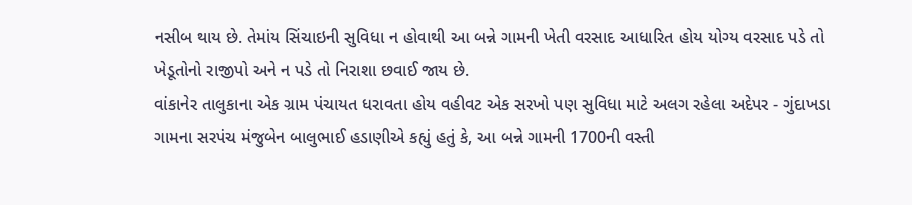નસીબ થાય છે. તેમાંય સિંચાઇની સુવિધા ન હોવાથી આ બન્ને ગામની ખેતી વરસાદ આધારિત હોય યોગ્ય વરસાદ પડે તો ખેડૂતોનો રાજીપો અને ન પડે તો નિરાશા છવાઈ જાય છે.
વાંકાનેર તાલુકાના એક ગ્રામ પંચાયત ધરાવતા હોય વહીવટ એક સરખો પણ સુવિધા માટે અલગ રહેલા અદેપર - ગુંદાખડા ગામના સરપંચ મંજુબેન બાલુભાઈ હડાણીએ કહ્યું હતું કે, આ બન્ને ગામની 1700ની વસ્તી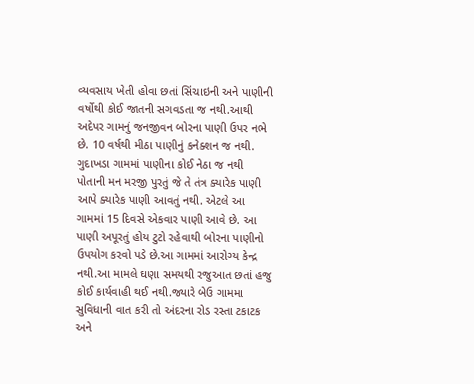વ્યવસાય ખેતી હોવા છતાં સિંચાઇની અને પાણીની વર્ષોથી કોઈ જાતની સગવડતા જ નથી.આથી અદેપર ગામનું જનજીવન બોરના પાણી ઉપર નભે છે. 10 વર્ષથી મીઠા પાણીનું કનેક્શન જ નથી. ગુદાખડા ગામમાં પાણીના કોઈ નેઠા જ નથી પોતાની મન મરજી પુરતું જે તે તંત્ર ક્યારેક પાણી આપે ક્યારેક પાણી આવતું નથી. એટલે આ ગામમાં 15 દિવસે એકવાર પાણી આવે છે. આ પાણી અપૂરતું હોય ટુટો રહેવાથી બોરના પાણીનો ઉપયોગ કરવો પડે છે.આ ગામમાં આરોગ્ય કેન્દ્ર નથી.આ મામલે ઘણા સમયથી રજુઆત છતાં હજુ કોઈ કાર્યવાહી થઈ નથી.જ્યારે બેઉ ગામમા સુવિધાની વાત કરી તો અંદરના રોડ રસ્તા ટકાટક અને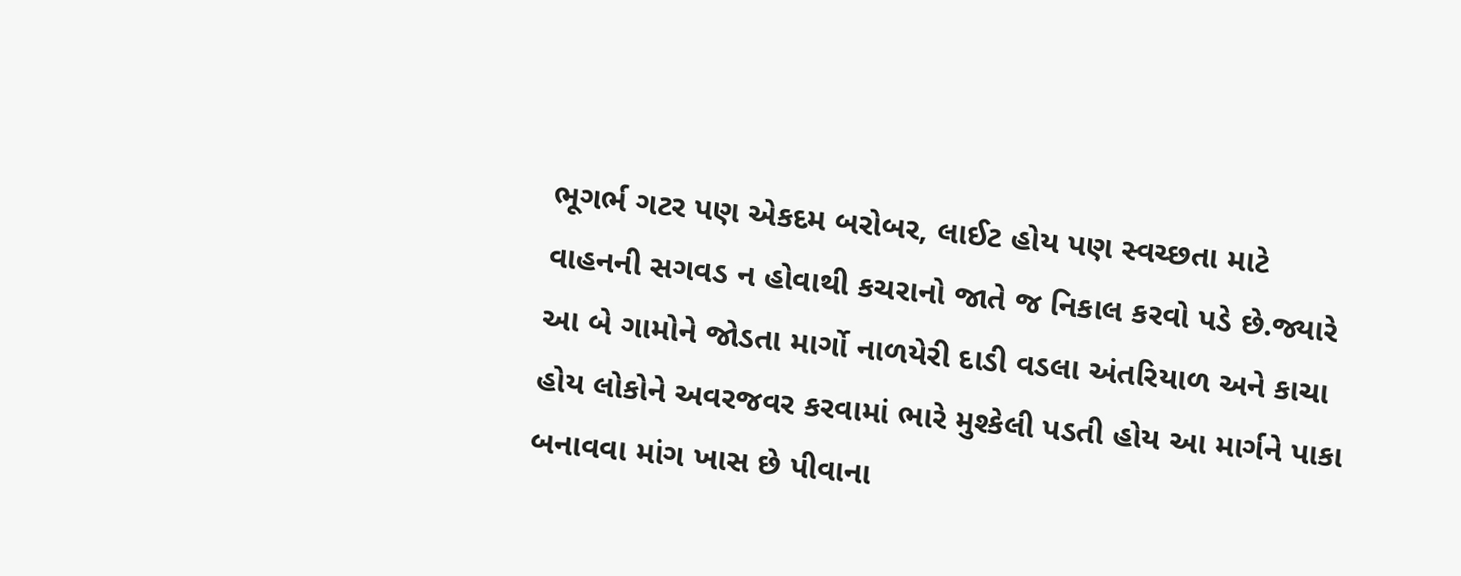ભૂગર્ભ ગટર પણ એકદમ બરોબર, લાઈટ હોય પણ સ્વચ્છતા માટે વાહનની સગવડ ન હોવાથી કચરાનો જાતે જ નિકાલ કરવો પડે છે.જ્યારે આ બે ગામોને જોડતા માર્ગો નાળયેરી દાડી વડલા અંતરિયાળ અને કાચા હોય લોકોને અવરજવર કરવામાં ભારે મુશ્કેલી પડતી હોય આ માર્ગને પાકા બનાવવા માંગ ખાસ છે પીવાના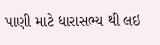પાણી માટે ધારાસભ્ય થી લઇ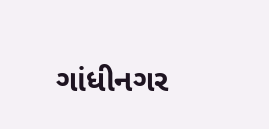ગાંધીનગર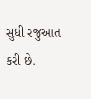સુધી રજુઆત કરી છે.